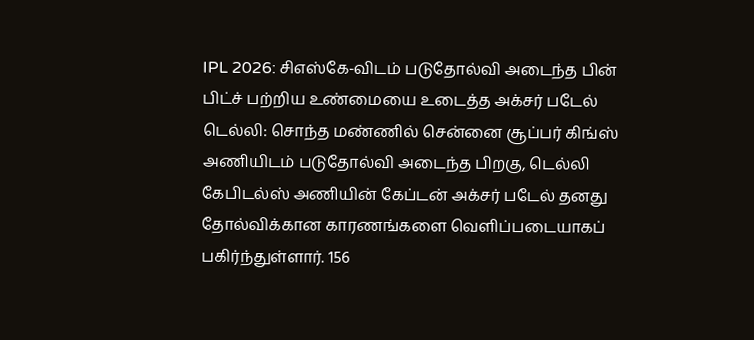IPL 2026: சிஎஸ்கே-விடம் படுதோல்வி அடைந்த பின் பிட்ச் பற்றிய உண்மையை உடைத்த அக்சர் படேல்
டெல்லி: சொந்த மண்ணில் சென்னை சூப்பர் கிங்ஸ் அணியிடம் படுதோல்வி அடைந்த பிறகு, டெல்லி கேபிடல்ஸ் அணியின் கேப்டன் அக்சர் படேல் தனது தோல்விக்கான காரணங்களை வெளிப்படையாகப் பகிர்ந்துள்ளார். 156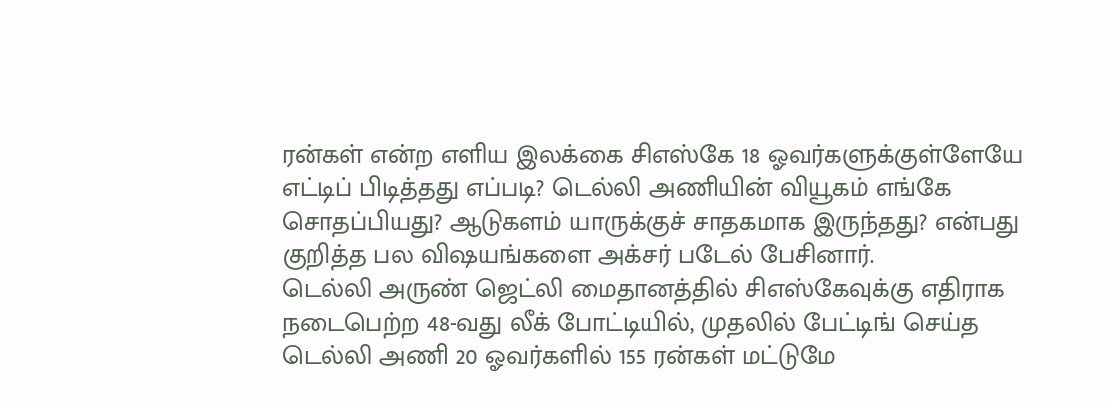ரன்கள் என்ற எளிய இலக்கை சிஎஸ்கே 18 ஓவர்களுக்குள்ளேயே எட்டிப் பிடித்தது எப்படி? டெல்லி அணியின் வியூகம் எங்கே சொதப்பியது? ஆடுகளம் யாருக்குச் சாதகமாக இருந்தது? என்பது குறித்த பல விஷயங்களை அக்சர் படேல் பேசினார்.
டெல்லி அருண் ஜெட்லி மைதானத்தில் சிஎஸ்கேவுக்கு எதிராக நடைபெற்ற 48-வது லீக் போட்டியில், முதலில் பேட்டிங் செய்த டெல்லி அணி 20 ஓவர்களில் 155 ரன்கள் மட்டுமே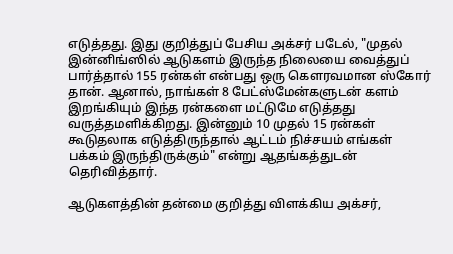எடுத்தது. இது குறித்துப் பேசிய அக்சர் படேல், "முதல் இன்னிங்ஸில் ஆடுகளம் இருந்த நிலையை வைத்துப் பார்த்தால் 155 ரன்கள் என்பது ஒரு கௌரவமான ஸ்கோர் தான். ஆனால், நாங்கள் 8 பேட்ஸ்மேன்களுடன் களம் இறங்கியும் இந்த ரன்களை மட்டுமே எடுத்தது வருத்தமளிக்கிறது. இன்னும் 10 முதல் 15 ரன்கள் கூடுதலாக எடுத்திருந்தால் ஆட்டம் நிச்சயம் எங்கள் பக்கம் இருந்திருக்கும்" என்று ஆதங்கத்துடன் தெரிவித்தார்.

ஆடுகளத்தின் தன்மை குறித்து விளக்கிய அக்சர்,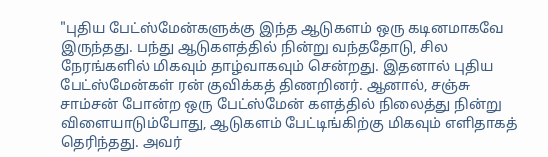"புதிய பேட்ஸ்மேன்களுக்கு இந்த ஆடுகளம் ஒரு கடினமாகவே இருந்தது. பந்து ஆடுகளத்தில் நின்று வந்ததோடு, சில நேரங்களில் மிகவும் தாழ்வாகவும் சென்றது. இதனால் புதிய பேட்ஸ்மேன்கள் ரன் குவிக்கத் திணறினர். ஆனால், சஞ்சு சாம்சன் போன்ற ஒரு பேட்ஸ்மேன் களத்தில் நிலைத்து நின்று விளையாடும்போது, ஆடுகளம் பேட்டிங்கிற்கு மிகவும் எளிதாகத் தெரிந்தது. அவர்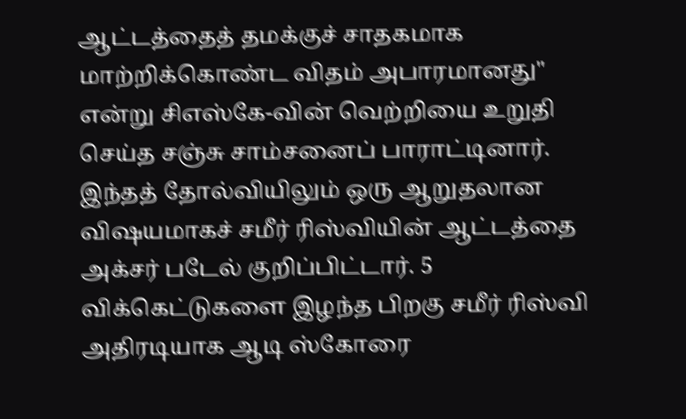ஆட்டத்தைத் தமக்குச் சாதகமாக மாற்றிக்கொண்ட விதம் அபாரமானது" என்று சிஎஸ்கே-வின் வெற்றியை உறுதி செய்த சஞ்சு சாம்சனைப் பாராட்டினார்.
இந்தத் தோல்வியிலும் ஒரு ஆறுதலான விஷயமாகச் சமீர் ரிஸ்வியின் ஆட்டத்தை அக்சர் படேல் குறிப்பிட்டார். 5 விக்கெட்டுகளை இழந்த பிறகு சமீர் ரிஸ்வி அதிரடியாக ஆடி ஸ்கோரை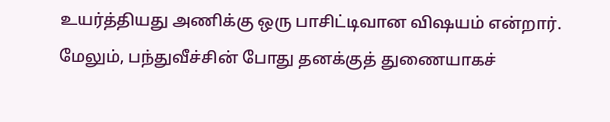உயர்த்தியது அணிக்கு ஒரு பாசிட்டிவான விஷயம் என்றார். மேலும், பந்துவீச்சின் போது தனக்குத் துணையாகச்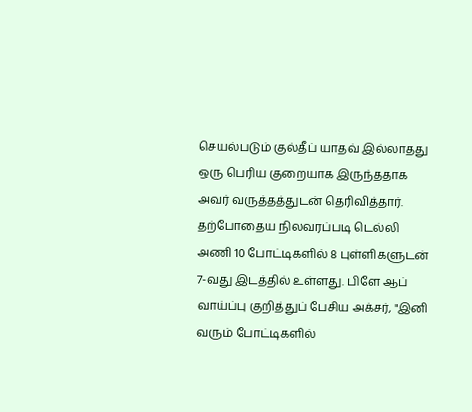செயல்படும் குல்தீப் யாதவ் இல்லாதது ஒரு பெரிய குறையாக இருந்ததாக அவர் வருத்தத்துடன் தெரிவித்தார்.
தற்போதைய நிலவரப்படி டெல்லி அணி 10 போட்டிகளில் 8 புள்ளிகளுடன் 7-வது இடத்தில் உள்ளது. பிளே ஆப் வாய்ப்பு குறித்துப் பேசிய அக்சர், "இனி வரும் போட்டிகளில்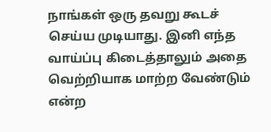நாங்கள் ஒரு தவறு கூடச் செய்ய முடியாது. இனி எந்த வாய்ப்பு கிடைத்தாலும் அதை வெற்றியாக மாற்ற வேண்டும் என்ற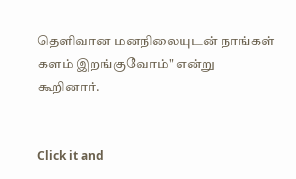தெளிவான மனநிலையுடன் நாங்கள் களம் இறங்குவோம்" என்று கூறினார்.


Click it and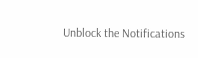Unblock the Notifications